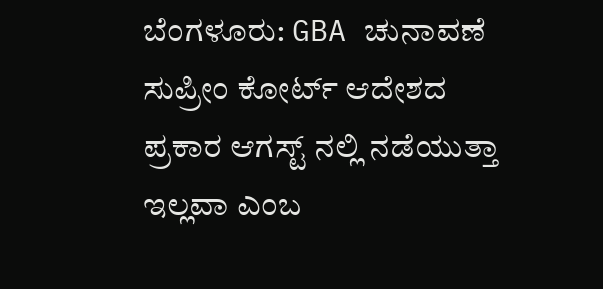ಬೆಂಗಳೂರು: GBA ಚುನಾವಣೆ ಸುಪ್ರೀಂ ಕೋರ್ಟ್ ಆದೇಶದ ಪ್ರಕಾರ ಆಗಸ್ಟ್ ನಲ್ಲಿ ನಡೆಯುತ್ತಾ ಇಲ್ಲವಾ ಎಂಬ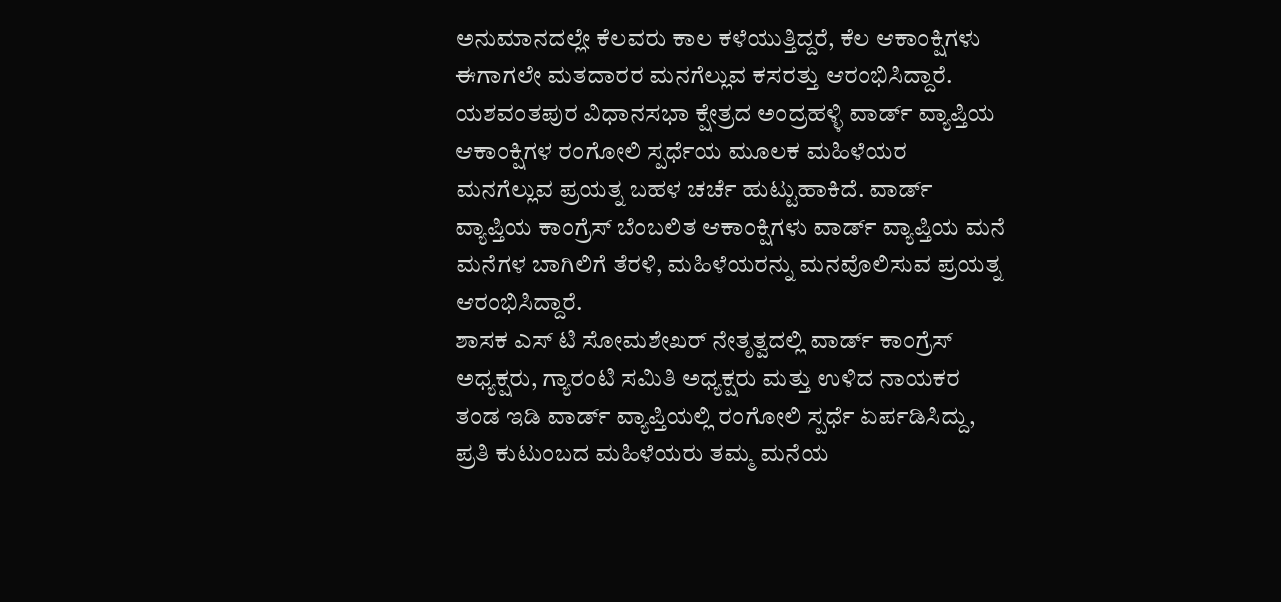ಅನುಮಾನದಲ್ಲೇ ಕೆಲವರು ಕಾಲ ಕಳೆಯುತ್ತಿದ್ದರೆ, ಕೆಲ ಆಕಾಂಕ್ಷಿಗಳು ಈಗಾಗಲೇ ಮತದಾರರ ಮನಗೆಲ್ಲುವ ಕಸರತ್ತು ಆರಂಭಿಸಿದ್ದಾರೆ.
ಯಶವಂತಪುರ ವಿಧಾನಸಭಾ ಕ್ಷೇತ್ರದ ಅಂದ್ರಹಳ್ಳಿ ವಾರ್ಡ್ ವ್ಯಾಪ್ತಿಯ ಆಕಾಂಕ್ಷಿಗಳ ರಂಗೋಲಿ ಸ್ಪರ್ಧೆಯ ಮೂಲಕ ಮಹಿಳೆಯರ ಮನಗೆಲ್ಲುವ ಪ್ರಯತ್ನ ಬಹಳ ಚರ್ಚೆ ಹುಟ್ಟುಹಾಕಿದೆ. ವಾರ್ಡ್ ವ್ಯಾಪ್ತಿಯ ಕಾಂಗ್ರೆಸ್ ಬೆಂಬಲಿತ ಆಕಾಂಕ್ಷಿಗಳು ವಾರ್ಡ್ ವ್ಯಾಪ್ತಿಯ ಮನೆ ಮನೆಗಳ ಬಾಗಿಲಿಗೆ ತೆರಳಿ, ಮಹಿಳೆಯರನ್ನು ಮನವೊಲಿಸುವ ಪ್ರಯತ್ನ ಆರಂಭಿಸಿದ್ದಾರೆ.
ಶಾಸಕ ಎಸ್ ಟಿ ಸೋಮಶೇಖರ್ ನೇತೃತ್ವದಲ್ಲಿ ವಾರ್ಡ್ ಕಾಂಗ್ರೆಸ್ ಅಧ್ಯಕ್ಷರು, ಗ್ಯಾರಂಟಿ ಸಮಿತಿ ಅಧ್ಯಕ್ಷರು ಮತ್ತು ಉಳಿದ ನಾಯಕರ ತಂಡ ಇಡಿ ವಾರ್ಡ್ ವ್ಯಾಪ್ತಿಯಲ್ಲಿ ರಂಗೋಲಿ ಸ್ಪರ್ಧೆ ಏರ್ಪಡಿಸಿದ್ದು, ಪ್ರತಿ ಕುಟುಂಬದ ಮಹಿಳೆಯರು ತಮ್ಮ ಮನೆಯ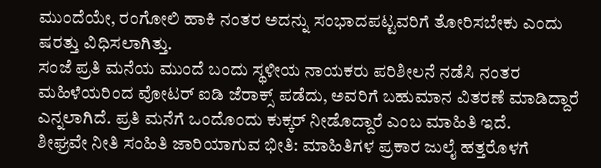ಮುಂದೆಯೇ, ರಂಗೋಲಿ ಹಾಕಿ ನಂತರ ಅದನ್ನು ಸಂಭಾದಪಟ್ಟವರಿಗೆ ತೋರಿಸಬೇಕು ಎಂದು ಷರತ್ತು ವಿಧಿಸಲಾಗಿತ್ತು.
ಸಂಜೆ ಪ್ರತಿ ಮನೆಯ ಮುಂದೆ ಬಂದು ಸ್ಥಳೀಯ ನಾಯಕರು ಪರಿಶೀಲನೆ ನಡೆಸಿ ನಂತರ ಮಹಿಳೆಯರಿಂದ ವೋಟರ್ ಐಡಿ ಜೆರಾಕ್ಸ್ ಪಡೆದು, ಅವರಿಗೆ ಬಹುಮಾನ ವಿತರಣೆ ಮಾಡಿದ್ದಾರೆ ಎನ್ನಲಾಗಿದೆ. ಪ್ರತಿ ಮನೆಗೆ ಒಂದೊಂದು ಕುಕ್ಕರ್ ನೀಡೊದ್ದಾರೆ ಎಂಬ ಮಾಹಿತಿ ಇದೆ.
ಶೀಘ್ರವೇ ನೀತಿ ಸಂಹಿತಿ ಜಾರಿಯಾಗುವ ಭೀತಿ: ಮಾಹಿತಿಗಳ ಪ್ರಕಾರ ಜುಲೈ ಹತ್ತರೊಳಗೆ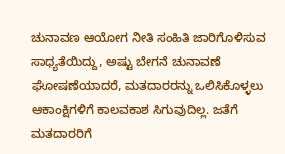ಚುನಾವಣ ಆಯೋಗ ನೀತಿ ಸಂಹಿತಿ ಜಾರಿಗೊಳಿಸುವ ಸಾಧ್ಯತೆಯಿದ್ದು, ಅಷ್ಟು ಬೇಗನೆ ಚುನಾವಣೆ ಘೋಷಣೆಯಾದರೆ, ಮತದಾರರನ್ನು ಒಲಿಸಿಕೊಳ್ಳಲು ಆಕಾಂಕ್ಷಿಗಳಿಗೆ ಕಾಲವಕಾಶ ಸಿಗುವುದಿಲ್ಲ. ಜತೆಗೆ ಮತದಾರರಿಗೆ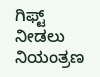ಗಿಫ್ಟ್ ನೀಡಲು ನಿಯಂತ್ರಣ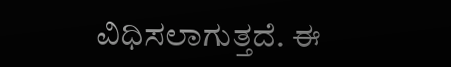ವಿಧಿಸಲಾಗುತ್ತದೆ. ಈ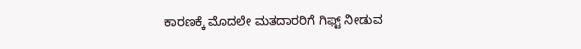ಕಾರಣಕ್ಕೆ ಮೊದಲೇ ಮತದಾರರಿಗೆ ಗಿಫ್ಟ್ ನೀಡುವ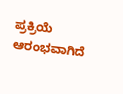ಪ್ರಕ್ರಿಯೆ ಆರಂಭವಾಗಿದೆ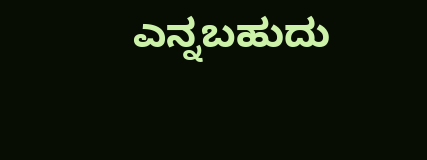ಎನ್ನಬಹುದು